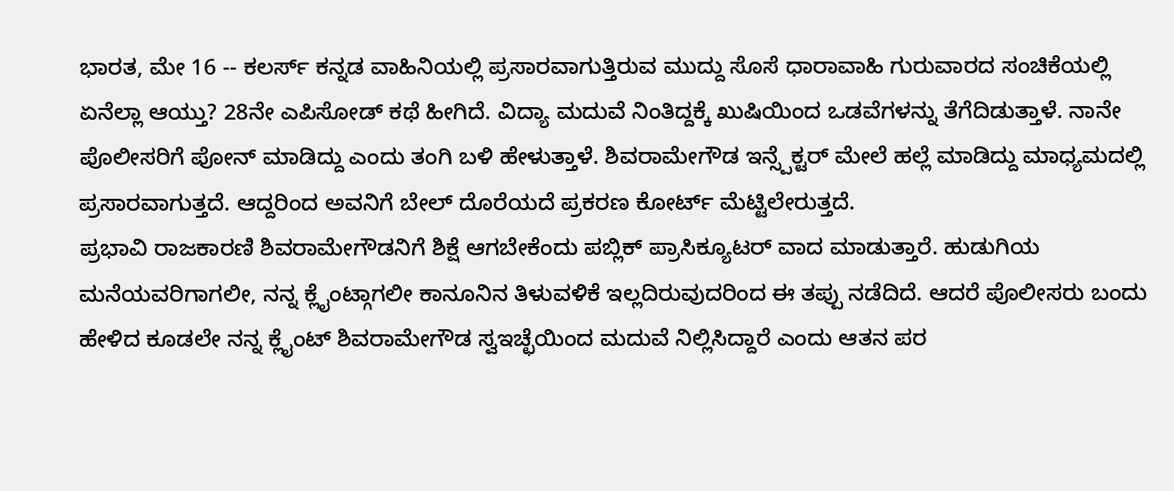ಭಾರತ, ಮೇ 16 -- ಕಲರ್ಸ್ ಕನ್ನಡ ವಾಹಿನಿಯಲ್ಲಿ ಪ್ರಸಾರವಾಗುತ್ತಿರುವ ಮುದ್ದು ಸೊಸೆ ಧಾರಾವಾಹಿ ಗುರುವಾರದ ಸಂಚಿಕೆಯಲ್ಲಿ ಏನೆಲ್ಲಾ ಆಯ್ತು? 28ನೇ ಎಪಿಸೋಡ್ ಕಥೆ ಹೀಗಿದೆ. ವಿದ್ಯಾ ಮದುವೆ ನಿಂತಿದ್ದಕ್ಕೆ ಖುಷಿಯಿಂದ ಒಡವೆಗಳನ್ನು ತೆಗೆದಿಡುತ್ತಾಳೆ. ನಾನೇ ಪೊಲೀಸರಿಗೆ ಪೋನ್ ಮಾಡಿದ್ದು ಎಂದು ತಂಗಿ ಬಳಿ ಹೇಳುತ್ತಾಳೆ. ಶಿವರಾಮೇಗೌಡ ಇನ್ಸ್ಪೆಕ್ಟರ್ ಮೇಲೆ ಹಲ್ಲೆ ಮಾಡಿದ್ದು ಮಾಧ್ಯಮದಲ್ಲಿ ಪ್ರಸಾರವಾಗುತ್ತದೆ. ಆದ್ದರಿಂದ ಅವನಿಗೆ ಬೇಲ್ ದೊರೆಯದೆ ಪ್ರಕರಣ ಕೋರ್ಟ್ ಮೆಟ್ಟಿಲೇರುತ್ತದೆ.
ಪ್ರಭಾವಿ ರಾಜಕಾರಣಿ ಶಿವರಾಮೇಗೌಡನಿಗೆ ಶಿಕ್ಷೆ ಆಗಬೇಕೆಂದು ಪಬ್ಲಿಕ್ ಪ್ರಾಸಿಕ್ಯೂಟರ್ ವಾದ ಮಾಡುತ್ತಾರೆ. ಹುಡುಗಿಯ ಮನೆಯವರಿಗಾಗಲೀ, ನನ್ನ ಕ್ಲೈಂಟ್ಗಾಗಲೀ ಕಾನೂನಿನ ತಿಳುವಳಿಕೆ ಇಲ್ಲದಿರುವುದರಿಂದ ಈ ತಪ್ಪು ನಡೆದಿದೆ. ಆದರೆ ಪೊಲೀಸರು ಬಂದು ಹೇಳಿದ ಕೂಡಲೇ ನನ್ನ ಕ್ಲೈಂಟ್ ಶಿವರಾಮೇಗೌಡ ಸ್ವಇಚ್ಛೆಯಿಂದ ಮದುವೆ ನಿಲ್ಲಿಸಿದ್ದಾರೆ ಎಂದು ಆತನ ಪರ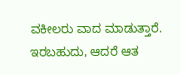ವಕೀಲರು ವಾದ ಮಾಡುತ್ತಾರೆ. ಇರಬಹುದು, ಆದರೆ ಆತ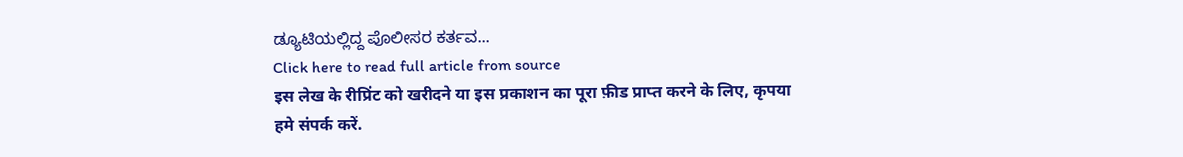ಡ್ಯೂಟಿಯಲ್ಲಿದ್ದ ಪೊಲೀಸರ ಕರ್ತವ...
Click here to read full article from source
इस लेख के रीप्रिंट को खरीदने या इस प्रकाशन का पूरा फ़ीड प्राप्त करने के लिए, कृपया
हमे संपर्क करें.